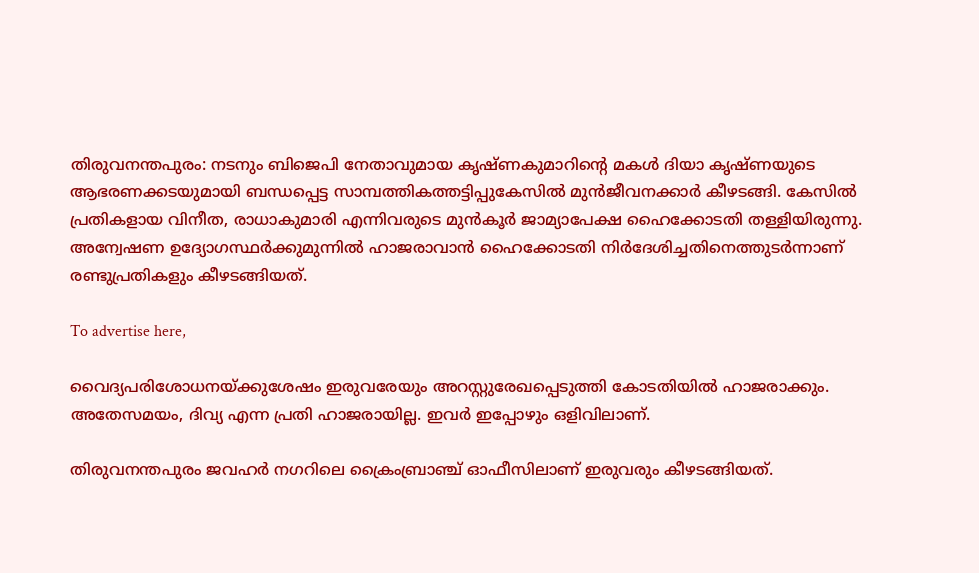തിരുവനന്തപുരം: നടനും ബിജെപി നേതാവുമായ കൃഷ്ണകുമാറിന്റെ മകള്‍ ദിയാ കൃഷ്ണയുടെ ആഭരണക്കടയുമായി ബന്ധപ്പെട്ട സാമ്പത്തികത്തട്ടിപ്പുകേസില്‍ മുന്‍ജീവനക്കാര്‍ കീഴടങ്ങി. കേസില്‍ പ്രതികളായ വിനീത, രാധാകുമാരി എന്നിവരുടെ മുന്‍കൂര്‍ ജാമ്യാപേക്ഷ ഹൈക്കോടതി തള്ളിയിരുന്നു. അന്വേഷണ ഉദ്യോഗസ്ഥര്‍ക്കുമുന്നില്‍ ഹാജരാവാന്‍ ഹൈക്കോടതി നിര്‍ദേശിച്ചതിനെത്തുടര്‍ന്നാണ് രണ്ടുപ്രതികളും കീഴടങ്ങിയത്.

To advertise here,

വൈദ്യപരിശോധനയ്ക്കുശേഷം ഇരുവരേയും അറസ്റ്റുരേഖപ്പെടുത്തി കോടതിയില്‍ ഹാജരാക്കും. അതേസമയം, ദിവ്യ എന്ന പ്രതി ഹാജരായില്ല. ഇവര്‍ ഇപ്പോഴും ഒളിവിലാണ്.

തിരുവനന്തപുരം ജവഹര്‍ നഗറിലെ ക്രൈംബ്രാഞ്ച് ഓഫീസിലാണ് ഇരുവരും കീഴടങ്ങിയത്.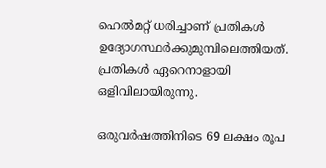ഹെല്‍മറ്റ് ധരിച്ചാണ് പ്രതികള്‍ ഉദ്യോഗസ്ഥര്‍ക്കുമുമ്പിലെത്തിയത്. പ്രതികള്‍ ഏറെനാളായി ഒളിവിലായിരുന്നു.

ഒരുവര്‍ഷത്തിനിടെ 69 ലക്ഷം രൂപ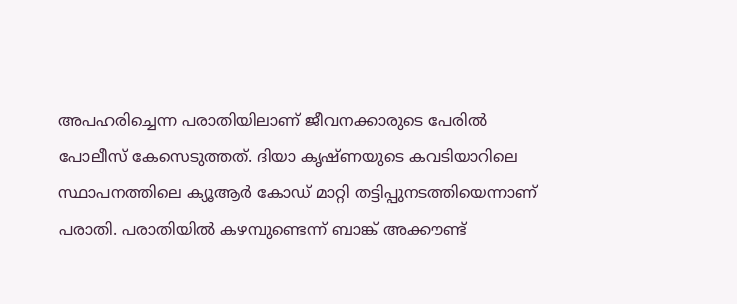അപഹരിച്ചെന്ന പരാതിയിലാണ് ജീവനക്കാരുടെ പേരില്‍ പോലീസ് കേസെടുത്തത്. ദിയാ കൃഷ്ണയുടെ കവടിയാറിലെ സ്ഥാപനത്തിലെ ക്യൂആര്‍ കോഡ് മാറ്റി തട്ടിപ്പുനടത്തിയെന്നാണ് പരാതി. പരാതിയില്‍ കഴമ്പുണ്ടെന്ന് ബാങ്ക് അക്കൗണ്ട്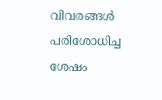വിവരങ്ങള്‍ പരിശോധിച്ച ശേഷം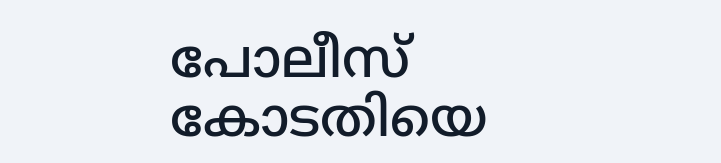പോലീസ് കോടതിയെ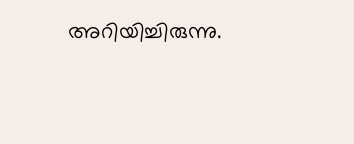അറിയിച്ചിരുന്നു.